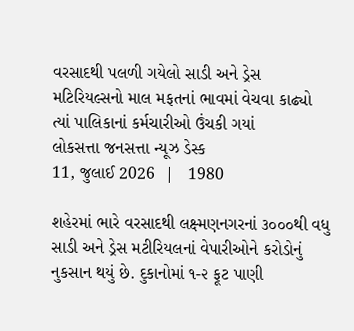વરસાદથી પલળી ગયેલો સાડી અને ડ્રેસ મટિરિયલ્સનો માલ મફતનાં ભાવમાં વેચવા કાઢ્યો ત્યાં પાલિકાનાં કર્મચારીઓ ઉંચકી ગયાં
લોકસત્તા જનસત્તા ન્યૂઝ ડેસ્ક
11, જુલાઈ 2026  |   1980

શહેરમાં ભારે વરસાદથી લક્ષ્મણનગરનાં ૩૦૦૦થી વધુ સાડી અને ડ્રેસ મટીરિયલનાં વેપારીઓને કરોડોનું નુકસાન થયું છે. દુકાનોમાં ૧-૨ ફૂટ પાણી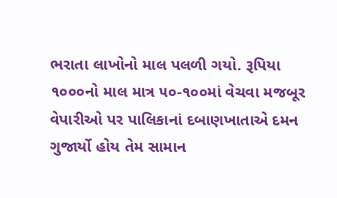ભરાતા લાખોનો માલ પલળી ગયો. રૂપિયા ૧૦૦૦નો માલ માત્ર ૫૦-૧૦૦માં વેચવા મજબૂર વેપારીઓ પર પાલિકાનાં દબાણખાતાએ દમન ગુજાર્યો હોય તેમ સામાન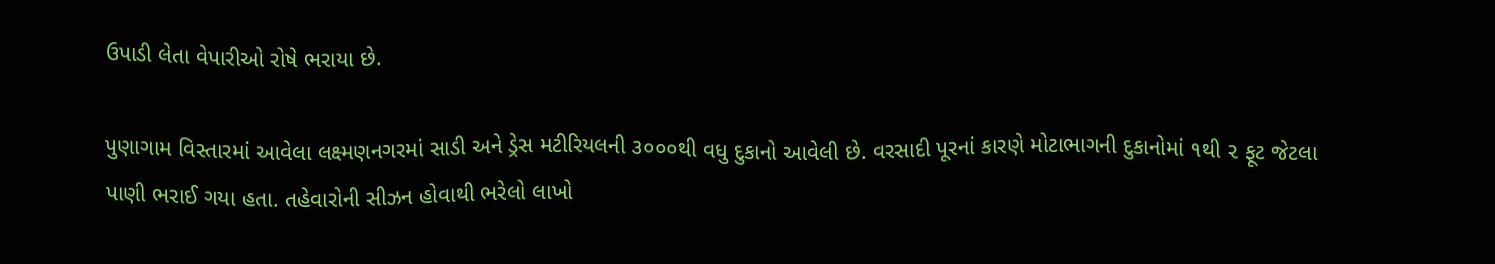ઉપાડી લેતા વેપારીઓ રોષે ભરાયા છે.

પુણાગામ વિસ્તારમાં આવેલા લક્ષ્મણનગરમાં સાડી અને ડ્રેસ મટીરિયલની ૩૦૦૦થી વધુ દુકાનો આવેલી છે. વરસાદી પૂરનાં કારણે મોટાભાગની દુકાનોમાં ૧થી ૨ ફૂટ જેટલા પાણી ભરાઈ ગયા હતા. તહેવારોની સીઝન હોવાથી ભરેલો લાખો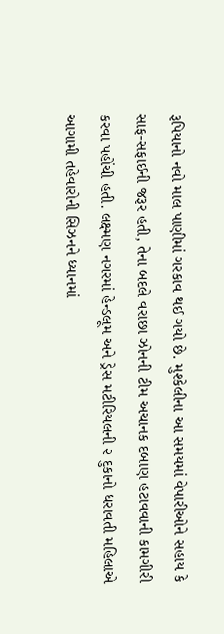રૂપિયાનો નવો માલ પાણીમાં ગરકાવ થઈ ગયો છે. મુશ્કેલીના આ સમયમાં વેપારીઓને સહાય કે સાફ-સફાઈની જરૂર હતી, તેના બદલે વરાછા ઝોનની ટીમ અચાનક દબાણ હટાવવાની કામગીરી કરવા પહોંચી હતી. લક્ષ્મણ નગરમાં હેન્ડલૂમ અને ડ્રેસ મટીરિયલની ૨ દુકાનો ધરાવતી મહિલાએ આગામી તહેવારોની સિઝનને ધ્યાનમાં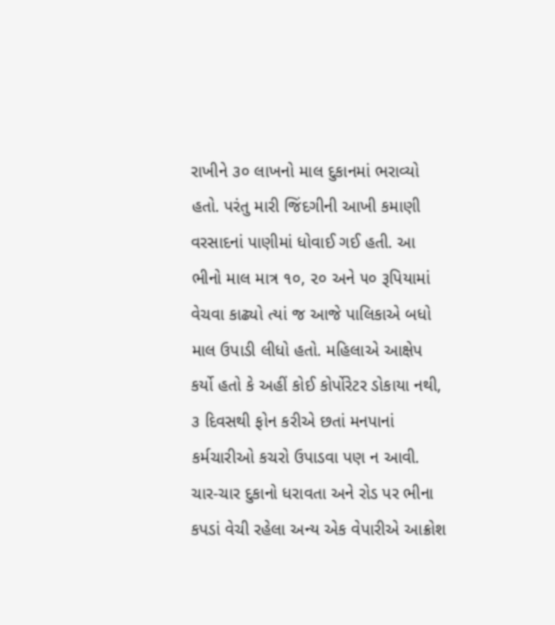રાખીને ૩૦ લાખનો માલ દુકાનમાં ભરાવ્યો હતો. પરંતુ મારી જિંદગીની આખી કમાણી વરસાદનાં પાણીમાં ધોવાઈ ગઈ હતી. આ ભીનો માલ માત્ર ૧૦, ૨૦ અને ૫૦ રૂપિયામાં વેચવા કાઢ્યો ત્યાં જ આજે પાલિકાએ બધો માલ ઉપાડી લીધો હતો. મહિલાએ આક્ષેપ કર્યો હતો કે અહીં કોઈ કોર્પોરેટર ડોકાયા નથી, ૩ દિવસથી ફોન કરીએ છતાં મનપાનાં કર્મચારીઓ કચરો ઉપાડવા પણ ન આવી. ચાર-ચાર દુકાનો ધરાવતા અને રોડ પર ભીના કપડાં વેચી રહેલા અન્ય એક વેપારીએ આક્રોશ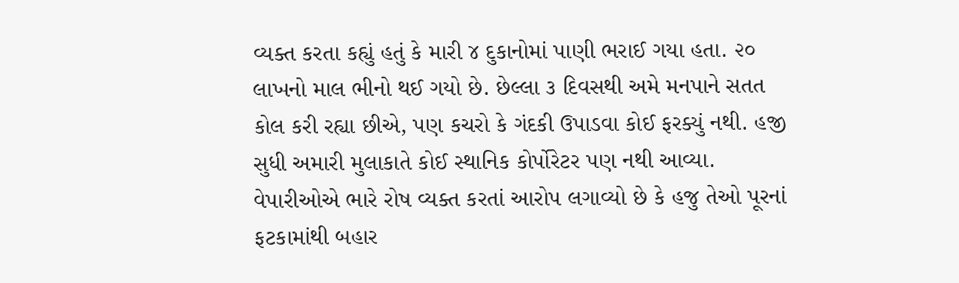વ્યક્ત કરતા કહ્યું હતું કે મારી ૪ દુકાનોમાં પાણી ભરાઈ ગયા હતા. ૨૦ લાખનો માલ ભીનો થઈ ગયો છે. છેલ્લા ૩ દિવસથી અમે મનપાને સતત કોલ કરી રહ્યા છીએ, પણ કચરો કે ગંદકી ઉપાડવા કોઈ ફરક્યું નથી. હજી સુધી અમારી મુલાકાતે કોઈ સ્થાનિક કોર્પોરેટર પણ નથી આવ્યા. વેપારીઓએ ભારે રોષ વ્યક્ત કરતાં આરોપ લગાવ્યો છે કે હજુ તેઓ પૂરનાં ફટકામાંથી બહાર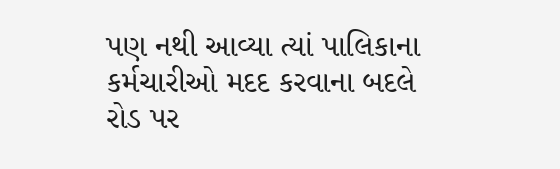પણ નથી આવ્યા ત્યાં પાલિકાના કર્મચારીઓ મદદ કરવાના બદલે રોડ પર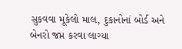સુકવવા મૂકેલો માલ, દુકાનોનાં બોર્ડ અને બેનરો જપ્ત કરવા લાગ્યા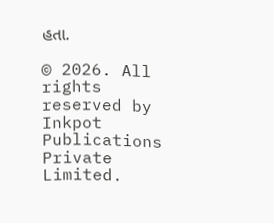હતા.

© 2026. All rights reserved by Inkpot Publications Private Limited.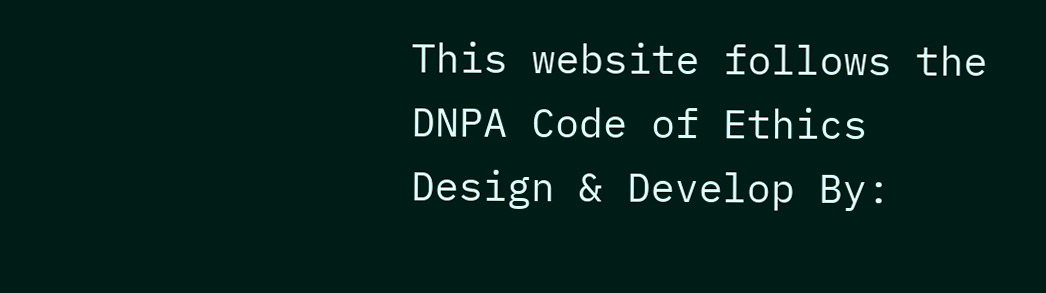This website follows the DNPA Code of Ethics
Design & Develop By: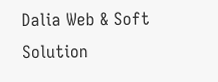Dalia Web & Soft Solution